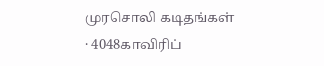முரசொலி கடிதங்கள் · 4048காவிரிப்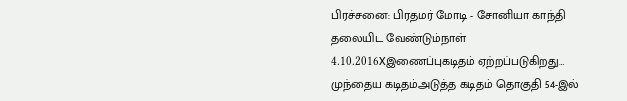பிரச்சனை: பிரதமர் மோடி - சோனியா காந்தி தலையிட வேண்டும்நாள் 4.10.2016Xஇணைப்புகடிதம் ஏற்றப்படுகிறது… முந்தைய கடிதம்அடுத்த கடிதம் தொகுதி 54-இல்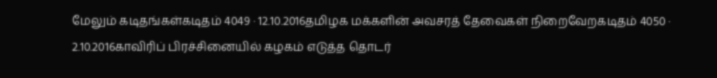மேலும் கடிதங்கள்கடிதம் 4049 · 12.10.2016தமிழக மக்களின் அவசரத் தேவைகள் நிறைவேறகடிதம் 4050 · 2.10.2016காவிரிப் பிரச்சினையில் கழகம் எடுத்த தொடர்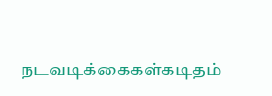நடவடிக்கைகள்கடிதம்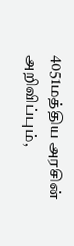4051மத்திய அரசின் அறிவிப்பும்,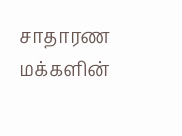சாதாரண மக்களின்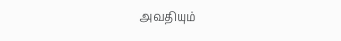அவதியும்